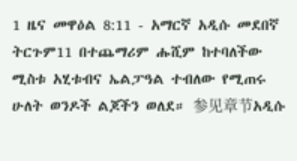1 ዜና መዋዕል 8:11 - አማርኛ አዲሱ መደበኛ ትርጉም11 በተጨማሪም ሑሺም ከተባለችው ሚስቱ አሂቱብና ኤልፓዓል ተብለው የሚጠሩ ሁለት ወንዶች ልጆችን ወለደ። 参见章节አዲሱ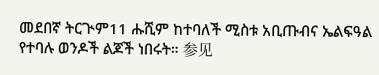መደበኛ ትርጒም11 ሑሺም ከተባለች ሚስቱ አቢጡብና ኤልፍዓል የተባሉ ወንዶች ልጆች ነበሩት። 参见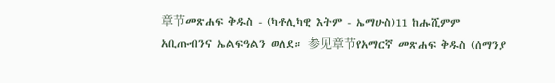章节መጽሐፍ ቅዱስ - (ካቶሊካዊ እትም - ኤማሁስ)11 ከሑሺምም አቢጡብንና ኤልፍዓልን ወለደ። 参见章节የአማርኛ መጽሐፍ ቅዱስ (ሰማንያ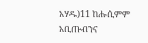አሃዱ)11 ከሑሲምም አቢጡብንና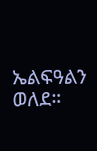ኤልፍዓልን ወለደ።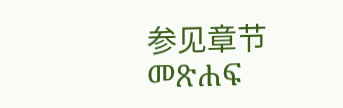参见章节መጽሐፍ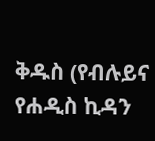ቅዱስ (የብሉይና የሐዲስ ኪዳን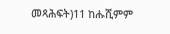መጻሕፍት)11 ከሑሺምም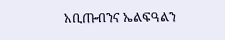አቢጡብንና ኤልፍዓልን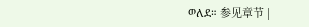ወለደ። 参见章节 |